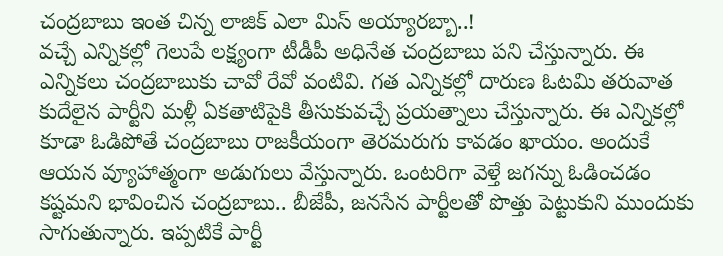చంద్రబాబు ఇంత చిన్న లాజిక్ ఎలా మిస్ అయ్యారబ్బా..!
వచ్చే ఎన్నికల్లో గెలుపే లక్ష్యంగా టీడీపీ అధినేత చంద్రబాబు పని చేస్తున్నారు. ఈ ఎన్నికలు చంద్రబాబుకు చావో రేవో వంటివి. గత ఎన్నికల్లో దారుణ ఓటమి తరువాత కుదేలైన పార్టీని మళ్లీ ఏకతాటిపైకి తీసుకువచ్చే ప్రయత్నాలు చేస్తున్నారు. ఈ ఎన్నికల్లో కూడా ఓడిపోతే చంద్రబాబు రాజకీయంగా తెరమరుగు కావడం ఖాయం. అందుకే ఆయన వ్యూహాత్మంగా అడుగులు వేస్తున్నారు. ఒంటరిగా వెళ్తే జగన్ను ఓడించడం కష్టమని భావించిన చంద్రబాబు.. బీజేపీ, జనసేన పార్టీలతో పొత్తు పెట్టుకుని ముందుకు సాగుతున్నారు. ఇప్పటికే పార్టీ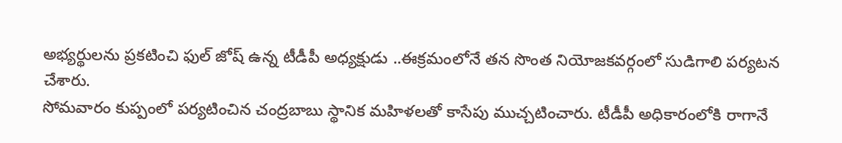అభ్యర్థులను ప్రకటించి ఫుల్ జోష్ ఉన్న టీడీపీ అధ్యక్షుడు ..ఈక్రమంలోనే తన సొంత నియోజకవర్గంలో సుడిగాలి పర్యటన చేశారు.
సోమవారం కుప్పంలో పర్యటించిన చంద్రబాబు స్థానిక మహిళలతో కాసేపు ముచ్చటించారు. టీడీపీ అధికారంలోకి రాగానే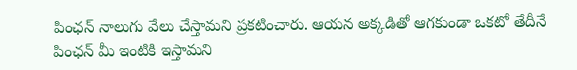పింఛన్ నాలుగు వేలు చేస్తామని ప్రకటించారు. ఆయన అక్కడితో ఆగకుండా ఒకటో తేదీనే పింఛన్ మీ ఇంటికి ఇస్తామని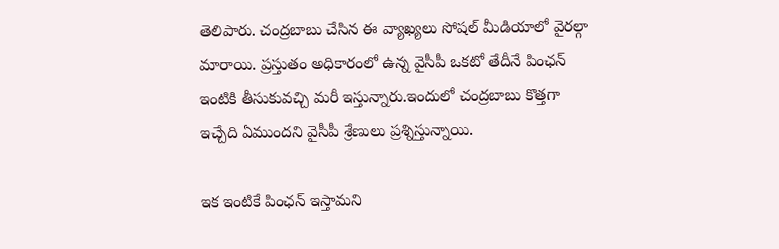తెలిపారు. చంద్రబాబు చేసిన ఈ వ్యాఖ్యలు సోషల్ మీడియాలో వైరల్గా మారాయి. ప్రస్తుతం అధికారంలో ఉన్న వైసీపీ ఒకటో తేదీనే పింఛన్ ఇంటికి తీసుకువచ్చి మరీ ఇస్తున్నారు.ఇందులో చంద్రబాబు కొత్తగా ఇచ్చేది ఏముందని వైసీపీ శ్రేణులు ప్రశ్నిస్తున్నాయి.

ఇక ఇంటికే పింఛన్ ఇస్తామని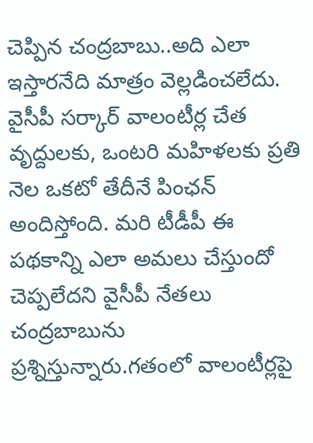చెప్పిన చంద్రబాబు..అది ఎలా ఇస్తారనేది మాత్రం వెల్లడించలేదు. వైసీపీ సర్కార్ వాలంటీర్ల చేత వృద్దులకు, ఒంటరి మహిళలకు ప్రతి నెల ఒకటో తేదీనే పింఛన్ అందిస్తోంది. మరి టీడీపీ ఈ పథకాన్ని ఎలా అమలు చేస్తుందో చెప్పలేదని వైసీపీ నేతలు చంద్రబాబును ప్రశ్నిస్తున్నారు.గతంలో వాలంటీర్లపై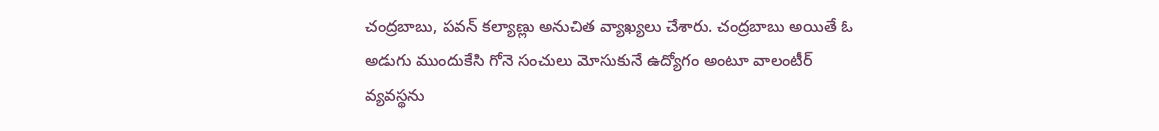చంద్రబాబు, పవన్ కల్యాణ్లు అనుచిత వ్యాఖ్యలు చేశారు. చంద్రబాబు అయితే ఓ అడుగు ముందుకేసి గోనె సంచులు మోసుకునే ఉద్యోగం అంటూ వాలంటీర్ వ్యవస్థను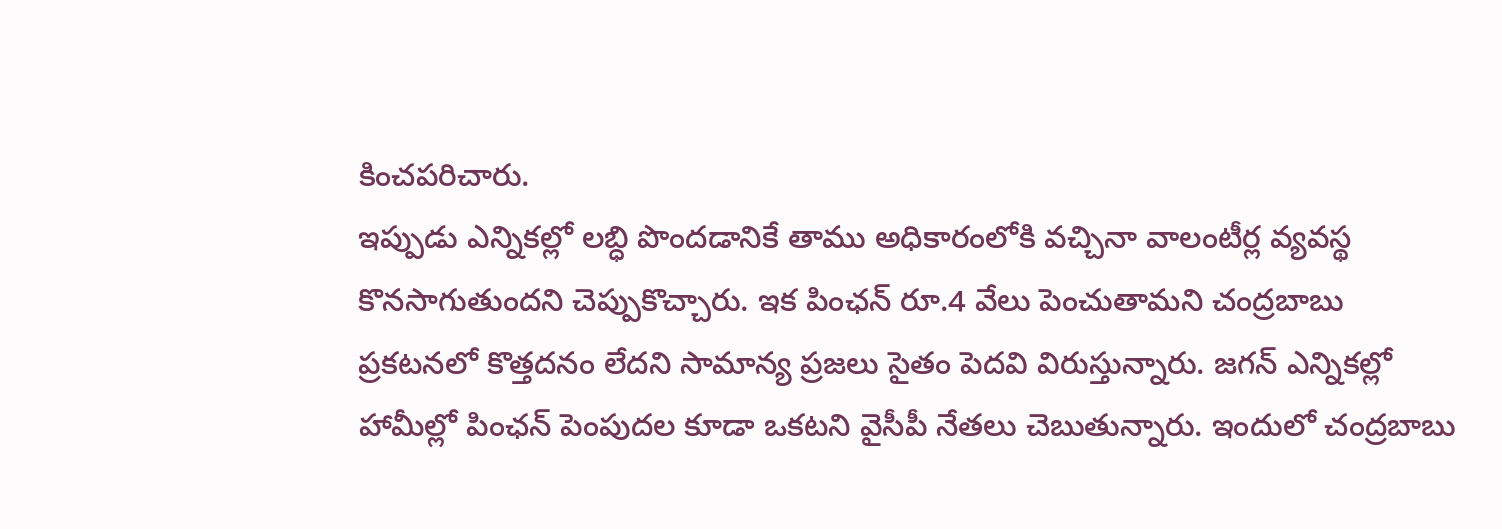కించపరిచారు.
ఇప్పుడు ఎన్నికల్లో లబ్ధి పొందడానికే తాము అధికారంలోకి వచ్చినా వాలంటీర్ల వ్యవస్థ కొనసాగుతుందని చెప్పుకొచ్చారు. ఇక పింఛన్ రూ.4 వేలు పెంచుతామని చంద్రబాబు ప్రకటనలో కొత్తదనం లేదని సామాన్య ప్రజలు సైతం పెదవి విరుస్తున్నారు. జగన్ ఎన్నికల్లో హామీల్లో పింఛన్ పెంపుదల కూడా ఒకటని వైసీపీ నేతలు చెబుతున్నారు. ఇందులో చంద్రబాబు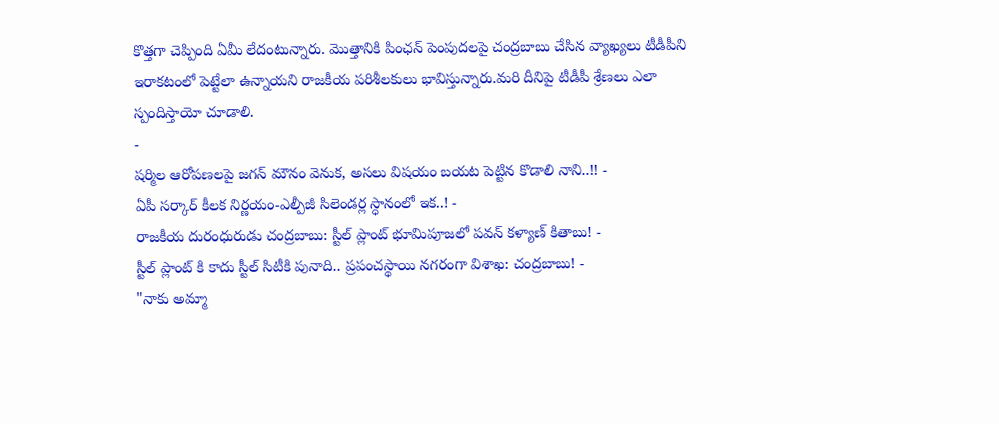కొత్తగా చెప్పింది ఏమీ లేదంటున్నారు. మొత్తానికి పింఛన్ పెంపుదలపై చంద్రబాబు చేసిన వ్యాఖ్యలు టీడీపీని ఇరాకటంలో పెట్టేలా ఉన్నాయని రాజకీయ పరిశీలకులు భావిస్తున్నారు.మరి దీనిపై టీడీపీ శ్రేణలు ఎలా స్పందిస్తాయో చూడాలి.
-
షర్మిల ఆరోపణలపై జగన్ మౌనం వెనుక, అసలు విషయం బయట పెట్టిన కొడాలి నాని..!! -
ఏపీ సర్కార్ కీలక నిర్ణయం-ఎల్పీజీ సిలెండర్ల స్ధానంలో ఇక..! -
రాజకీయ దురంధురుడు చంద్రబాబు: స్టీల్ ప్లాంట్ భూమిపూజలో పవన్ కళ్యాణ్ కితాబు! -
స్టీల్ ప్లాంట్ కి కాదు స్టీల్ సిటీకి పునాది.. ప్రపంచస్థాయి నగరంగా విశాఖ: చంద్రబాబు! -
"నాకు అమ్మా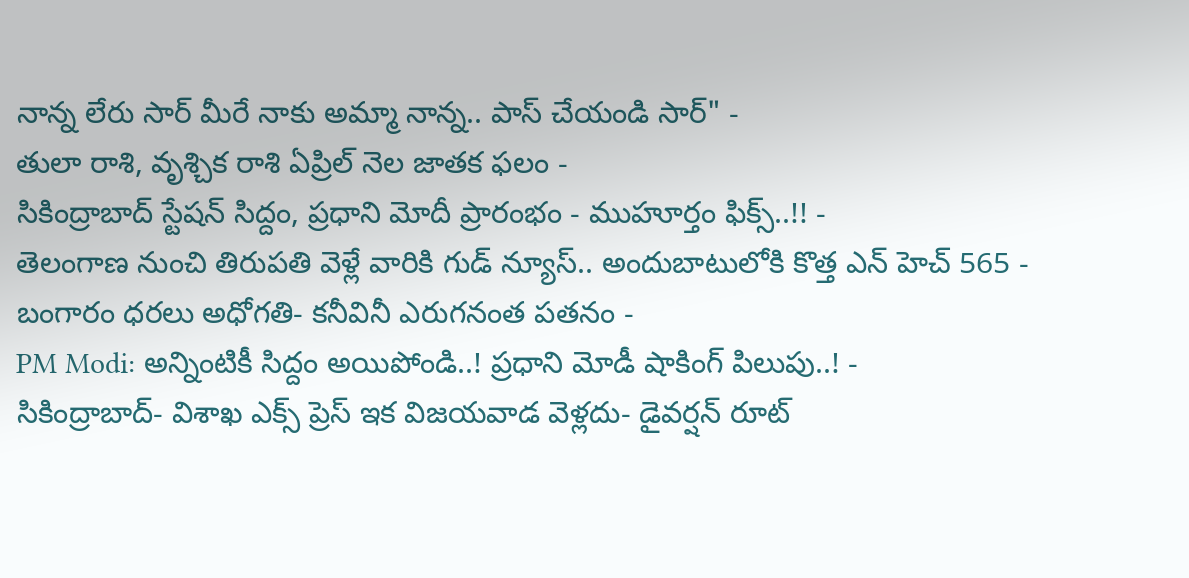నాన్న లేరు సార్ మీరే నాకు అమ్మా నాన్న.. పాస్ చేయండి సార్" -
తులా రాశి, వృశ్చిక రాశి ఏప్రిల్ నెల జాతక ఫలం -
సికింద్రాబాద్ స్టేషన్ సిద్దం, ప్రధాని మోదీ ప్రారంభం - ముహూర్తం ఫిక్స్..!! -
తెలంగాణ నుంచి తిరుపతి వెళ్లే వారికి గుడ్ న్యూస్.. అందుబాటులోకి కొత్త ఎన్ హెచ్ 565 -
బంగారం ధరలు అధోగతి- కనీవినీ ఎరుగనంత పతనం -
PM Modi: అన్నింటికీ సిద్దం అయిపోండి..! ప్రధాని మోడీ షాకింగ్ పిలుపు..! -
సికింద్రాబాద్- విశాఖ ఎక్స్ ప్రెస్ ఇక విజయవాడ వెళ్లదు- డైవర్షన్ రూట్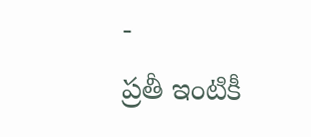-
ప్రతీ ఇంటికీ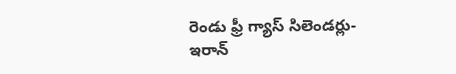రెండు ఫ్రీ గ్యాస్ సిలెండర్లు-ఇరాన్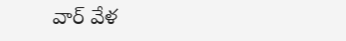వార్ వేళ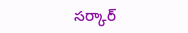సర్కార్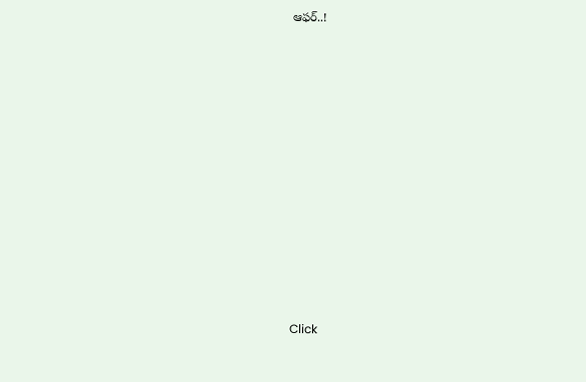ఆఫర్..!












Click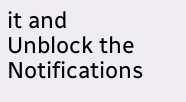it and Unblock the Notifications